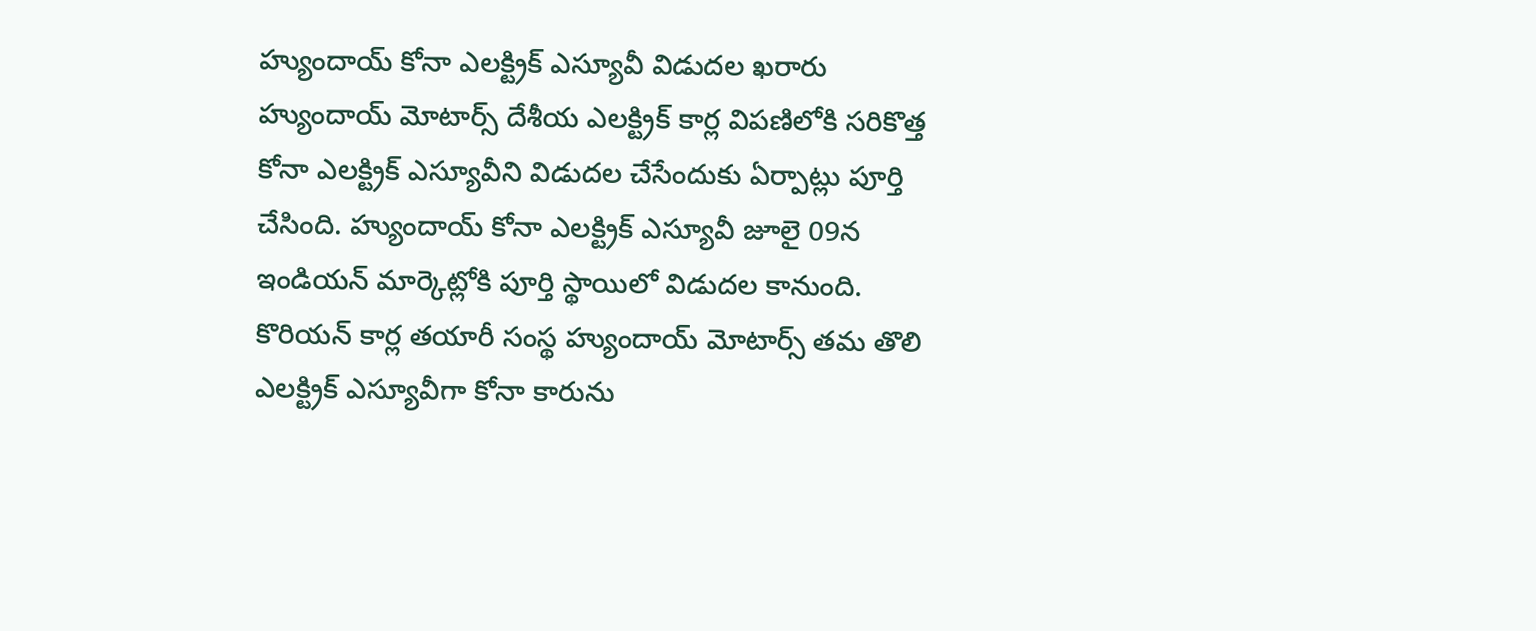హ్యుందాయ్ కోనా ఎలక్ట్రిక్ ఎస్యూవీ విడుదల ఖరారు
హ్యుందాయ్ మోటార్స్ దేశీయ ఎలక్ట్రిక్ కార్ల విపణిలోకి సరికొత్త కోనా ఎలక్ట్రిక్ ఎస్యూవీని విడుదల చేసేందుకు ఏర్పాట్లు పూర్తి చేసింది. హ్యుందాయ్ కోనా ఎలక్ట్రిక్ ఎస్యూవీ జూలై 09న ఇండియన్ మార్కెట్లోకి పూర్తి స్థాయిలో విడుదల కానుంది. కొరియన్ కార్ల తయారీ సంస్థ హ్యుందాయ్ మోటార్స్ తమ తొలి ఎలక్ట్రిక్ ఎస్యూవీగా కోనా కారును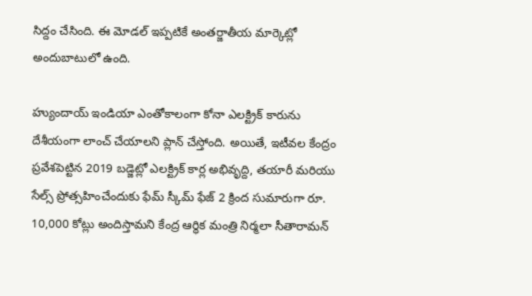సిద్దం చేసింది. ఈ మోడల్ ఇప్పటికే అంతర్జాతీయ మార్కెట్లో అందుబాటులో ఉంది.

హ్యుందాయ్ ఇండియా ఎంతోకాలంగా కోనా ఎలక్ట్రిక్ కారును దేశీయంగా లాంచ్ చేయాలని ప్లాన్ చేస్తోంది. అయితే, ఇటీవల కేంద్రం ప్రవేశపెట్టిన 2019 బడ్జెట్లో ఎలక్ట్రిక్ కార్ల అభివృద్ది, తయారీ మరియు సేల్స్ ప్రోత్సహించేందుకు ఫేమ్ స్కీమ్ ఫేజ్ 2 క్రింద సుమారుగా రూ. 10,000 కోట్లు అందిస్తామని కేంద్ర ఆర్థిక మంత్రి నిర్మలా సీతారామన్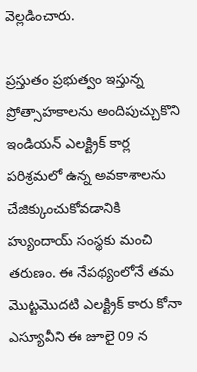వెల్లడించారు.

ప్రస్తుతం ప్రభుత్వం ఇస్తున్న ప్రోత్సాహకాలను అందిపుచ్చుకొని ఇండియన్ ఎలక్ట్రిక్ కార్ల పరిశ్రమలో ఉన్న అవకాశాలను చేజిక్కుంచుకోవడానికి హ్యుందాయ్ సంస్థకు మంచి తరుణం. ఈ నేపథ్యంలోనే తమ మొట్టమొదటి ఎలక్ట్రిక్ కారు కోనా ఎస్యూవీని ఈ జూలై 09 న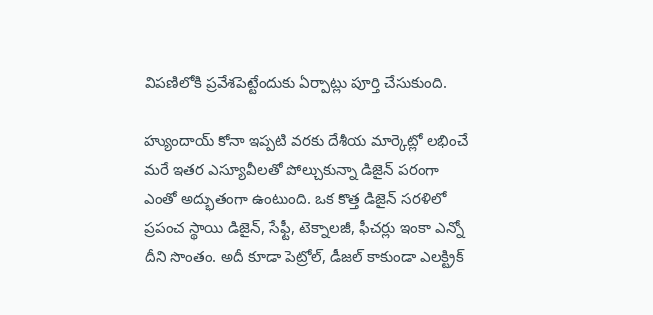విపణిలోకి ప్రవేశపెట్టేందుకు ఏర్పాట్లు పూర్తి చేసుకుంది.

హ్యుందాయ్ కోనా ఇప్పటి వరకు దేశీయ మార్కెట్లో లభించే మరే ఇతర ఎస్యూవీలతో పోల్చుకున్నా డిజైన్ పరంగా ఎంతో అద్భుతంగా ఉంటుంది. ఒక కొత్త డిజైన్ సరళిలో ప్రపంచ స్థాయి డిజైన్, సేఫ్టీ, టెక్నాలజీ, ఫీచర్లు ఇంకా ఎన్నో దీని సొంతం. అదీ కూడా పెట్రోల్, డీజల్ కాకుండా ఎలక్ట్రిక్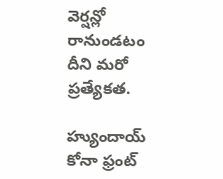వెర్షన్లో రానుండటం దీని మరో ప్రత్యేకత.

హ్యుందాయ్ కోనా ఫ్రంట్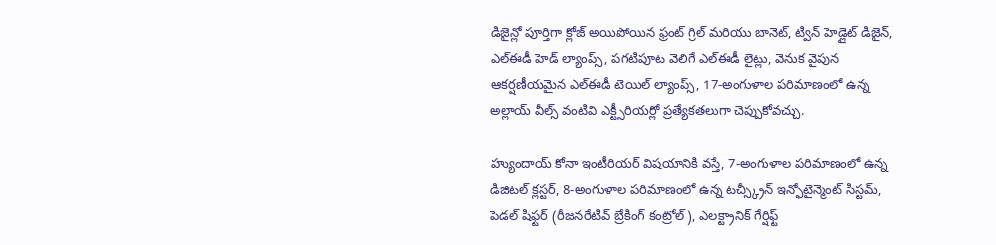డిజైన్లో పూర్తిగా క్లోజ్ అయిపోయిన ఫ్రంట్ గ్రిల్ మరియు బానెట్, ట్విన్ హెడ్లైట్ డిజైన్, ఎల్ఈడీ హెడ్ ల్యాంప్స్, పగటిపూట వెలిగే ఎల్ఈడీ లైట్లు, వెనుక వైపున ఆకర్షణీయమైన ఎల్ఈడీ టెయిల్ ల్యాంప్స్, 17-అంగుళాల పరిమాణంలో ఉన్న అల్లాయ్ వీల్స్ వంటివి ఎక్ట్సీరియర్లో ప్రత్యేకతలుగా చెప్పుకోవచ్చు.

హ్యుందాయ్ కోనా ఇంటీరియర్ విషయానికి వస్తే, 7-అంగుళాల పరిమాణంలో ఉన్న డిజిటల్ క్లస్టర్, 8-అంగుళాల పరిమాణంలో ఉన్న టచ్స్క్రీన్ ఇన్ఫోటైన్మెంట్ సిస్టమ్, పెడల్ షిఫ్టర్ (రీజనరేటివ్ బ్రేకింగ్ కంట్రోల్), ఎలక్ట్రానిక్ గేర్షిఫ్ట్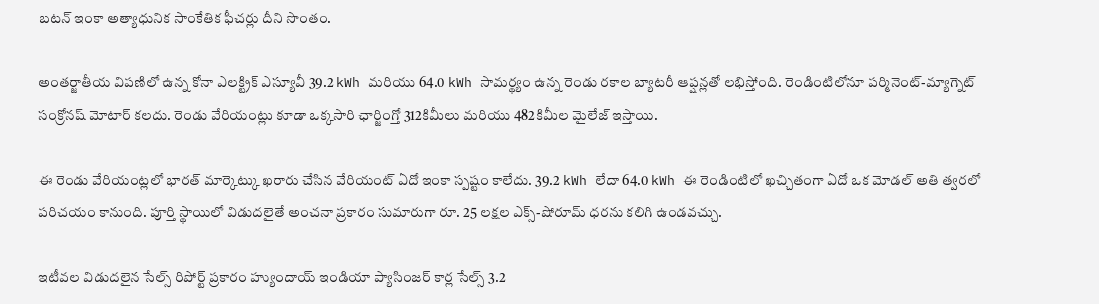బటన్ ఇంకా అత్యాధునిక సాంకేతిక ఫీచర్లు దీని సొంతం.

అంతర్జాతీయ విపణిలో ఉన్న కోనా ఎలక్ట్రిక్ ఎస్యూవీ 39.2 kWh మరియు 64.0 kWh సామర్థ్యం ఉన్న రెండు రకాల బ్యాటరీ ఆప్షన్లతో లభిస్తోంది. రెండింటిలోనూ పర్మినెంట్-మ్యాగ్నెట్ సంక్రోనష్ మోటార్ కలదు. రెండు వేరియంట్లు కూడా ఒక్కసారి ఛార్జింగ్తో 312కిమీలు మరియు 482కిమీల మైలేజ్ ఇస్తాయి.

ఈ రెండు వేరియంట్లలో భారత్ మార్కెట్కు ఖరారు చేసిన వేరియంట్ ఏదో ఇంకా స్పష్టం కాలేదు. 39.2 kWh లేదా 64.0 kWh ఈ రెండింటిలో ఖచ్చితంగా ఏదో ఒక మోడల్ అతి త్వరలో పరిచయం కానుంది. పూర్తి స్థాయిలో విడుదలైతే అంచనా ప్రకారం సుమారుగా రూ. 25 లక్షల ఎక్స్-షోరూమ్ ధరను కలిగి ఉండవచ్చు.

ఇటీవల విడుదలైన సేల్స్ రిపోర్ట్ ప్రకారం హ్యుందాయ్ ఇండియా ప్యాసింజర్ కార్ల సేల్స్ 3.2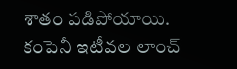శాతం పడిపోయాయి. కంపెనీ ఇటీవల లాంచ్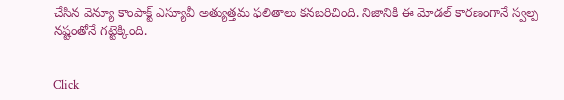చేసిన వెన్యూ కాంపాక్ట్ ఎస్యూవీ అత్యుత్తమ ఫలితాలు కనబరిచింది. నిజానికి ఈ మోడల్ కారణంగానే స్వల్ప నష్టంతోనే గట్టెక్కింది.


Click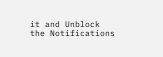it and Unblock the Notifications